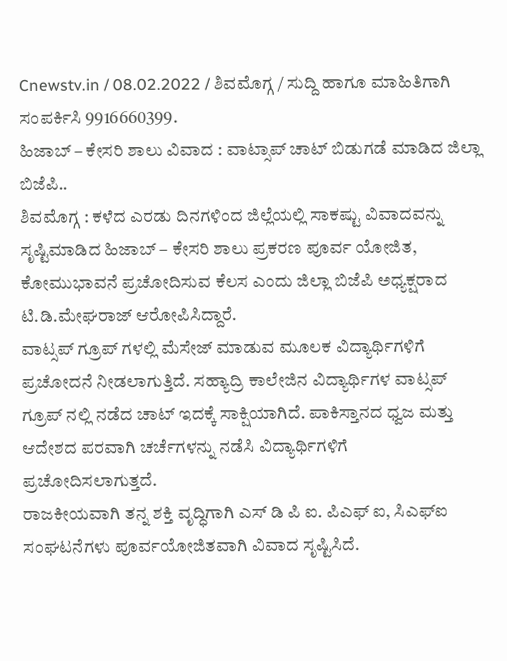Cnewstv.in / 08.02.2022 / ಶಿವಮೊಗ್ಗ / ಸುದ್ದಿ ಹಾಗೂ ಮಾಹಿತಿಗಾಗಿ ಸಂಪರ್ಕಿಸಿ 9916660399.
ಹಿಜಾಬ್ – ಕೇಸರಿ ಶಾಲು ವಿವಾದ : ವಾಟ್ಸಾಪ್ ಚಾಟ್ ಬಿಡುಗಡೆ ಮಾಡಿದ ಜಿಲ್ಲಾ ಬಿಜೆಪಿ..
ಶಿವಮೊಗ್ಗ : ಕಳೆದ ಎರಡು ದಿನಗಳಿಂದ ಜಿಲ್ಲೆಯಲ್ಲಿ ಸಾಕಷ್ಟು ವಿವಾದವನ್ನು ಸೃಷ್ಟಿಮಾಡಿದ ಹಿಜಾಬ್ – ಕೇಸರಿ ಶಾಲು ಪ್ರಕರಣ ಪೂರ್ವ ಯೋಜಿತ, ಕೋಮುಭಾವನೆ ಪ್ರಚೋದಿಸುವ ಕೆಲಸ ಎಂದು ಜಿಲ್ಲಾ ಬಿಜೆಪಿ ಅಧ್ಯಕ್ಷರಾದ ಟಿ.ಡಿ.ಮೇಘರಾಜ್ ಆರೋಪಿಸಿದ್ದಾರೆ.
ವಾಟ್ಸಪ್ ಗ್ರೂಪ್ ಗಳಲ್ಲಿ ಮೆಸೇಜ್ ಮಾಡುವ ಮೂಲಕ ವಿದ್ಯಾರ್ಥಿಗಳಿಗೆ ಪ್ರಚೋದನೆ ನೀಡಲಾಗುತ್ತಿದೆ. ಸಹ್ಯಾದ್ರಿ ಕಾಲೇಜಿನ ವಿದ್ಯಾರ್ಥಿಗಳ ವಾಟ್ಸಪ್ ಗ್ರೂಪ್ ನಲ್ಲಿ ನಡೆದ ಚಾಟ್ ಇದಕ್ಕೆ ಸಾಕ್ಷಿಯಾಗಿದೆ. ಪಾಕಿಸ್ತಾನದ ಧ್ವಜ ಮತ್ತು ಆದೇಶದ ಪರವಾಗಿ ಚರ್ಚೆಗಳನ್ನು ನಡೆಸಿ ವಿದ್ಯಾರ್ಥಿಗಳಿಗೆ ಪ್ರಚೋದಿಸಲಾಗುತ್ತದೆ.
ರಾಜಕೀಯವಾಗಿ ತನ್ನ ಶಕ್ತಿ ವೃದ್ಧಿಗಾಗಿ ಎಸ್ ಡಿ ಪಿ ಐ. ಪಿಎಫ್ ಐ, ಸಿಎಫ್ಐ ಸಂಘಟನೆಗಳು ಪೂರ್ವಯೋಜಿತವಾಗಿ ವಿವಾದ ಸೃಷ್ಟಿಸಿದೆ.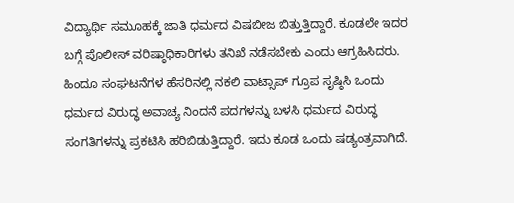ವಿದ್ಯಾರ್ಥಿ ಸಮೂಹಕ್ಕೆ ಜಾತಿ ಧರ್ಮದ ವಿಷಬೀಜ ಬಿತ್ತುತ್ತಿದ್ದಾರೆ. ಕೂಡಲೇ ಇದರ ಬಗ್ಗೆ ಪೊಲೀಸ್ ವರಿಷ್ಠಾಧಿಕಾರಿಗಳು ತನಿಖೆ ನಡೆಸಬೇಕು ಎಂದು ಆಗ್ರಹಿಸಿದರು.
ಹಿಂದೂ ಸಂಘಟನೆಗಳ ಹೆಸರಿನಲ್ಲಿ ನಕಲಿ ವಾಟ್ಸಾಪ್ ಗ್ರೂಪ ಸೃಷ್ಠಿಸಿ ಒಂದು ಧರ್ಮದ ವಿರುದ್ಧ ಅವಾಚ್ಯ ನಿಂದನೆ ಪದಗಳನ್ನು ಬಳಸಿ ಧರ್ಮದ ವಿರುದ್ಧ ಸಂಗತಿಗಳನ್ನು ಪ್ರಕಟಿಸಿ ಹರಿಬಿಡುತ್ತಿದ್ದಾರೆ. ಇದು ಕೂಡ ಒಂದು ಷಡ್ಯಂತ್ರವಾಗಿದೆ.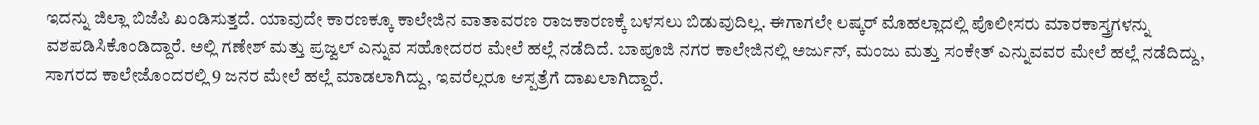ಇದನ್ನು ಜಿಲ್ಲಾ ಬಿಜೆಪಿ ಖಂಡಿಸುತ್ತದೆ. ಯಾವುದೇ ಕಾರಣಕ್ಕೂ ಕಾಲೇಜಿನ ವಾತಾವರಣ ರಾಜಕಾರಣಕ್ಕೆ ಬಳಸಲು ಬಿಡುವುದಿಲ್ಲ. ಈಗಾಗಲೇ ಲಷ್ಕರ್ ಮೊಹಲ್ಲಾದಲ್ಲಿ ಪೊಲೀಸರು ಮಾರಕಾಸ್ತ್ರಗಳನ್ನು ವಶಪಡಿಸಿಕೊಂಡಿದ್ದಾರೆ. ಅಲ್ಲಿ ಗಣೇಶ್ ಮತ್ತು ಪ್ರಜ್ವಲ್ ಎನ್ನುವ ಸಹೋದರರ ಮೇಲೆ ಹಲ್ಲೆ ನಡೆದಿದೆ. ಬಾಪೂಜಿ ನಗರ ಕಾಲೇಜಿನಲ್ಲಿ ಅರ್ಜುನ್, ಮಂಜು ಮತ್ತು ಸಂಕೇತ್ ಎನ್ನುವವರ ಮೇಲೆ ಹಲ್ಲೆ ನಡೆದಿದ್ದು, ಸಾಗರದ ಕಾಲೇಜೊಂದರಲ್ಲಿ 9 ಜನರ ಮೇಲೆ ಹಲ್ಲೆ ಮಾಡಲಾಗಿದ್ದು, ಇವರೆಲ್ಲರೂ ಆಸ್ಪತ್ರೆಗೆ ದಾಖಲಾಗಿದ್ದಾರೆ.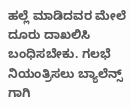ಹಲ್ಲೆ ಮಾಡಿದವರ ಮೇಲೆ ದೂರು ದಾಖಲಿಸಿ ಬಂಧಿಸಬೇಕು. ಗಲಭೆ ನಿಯಂತ್ರಿಸಲು ಬ್ಯಾಲೆನ್ಸ್ ಗಾಗಿ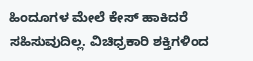ಹಿಂದೂಗಳ ಮೇಲೆ ಕೇಸ್ ಹಾಕಿದರೆ ಸಹಿಸುವುದಿಲ್ಲ. ವಿಚಿಧ್ರಕಾರಿ ಶಕ್ತಿಗಳಿಂದ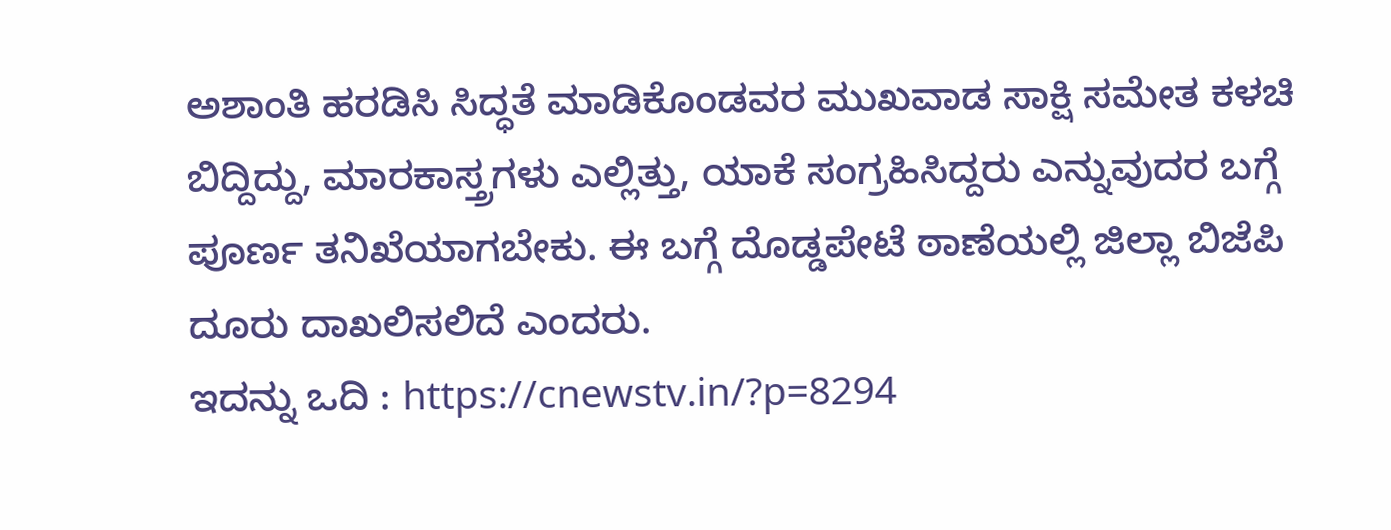ಅಶಾಂತಿ ಹರಡಿಸಿ ಸಿದ್ಧತೆ ಮಾಡಿಕೊಂಡವರ ಮುಖವಾಡ ಸಾಕ್ಷಿ ಸಮೇತ ಕಳಚಿ ಬಿದ್ದಿದ್ದು, ಮಾರಕಾಸ್ತ್ರಗಳು ಎಲ್ಲಿತ್ತು, ಯಾಕೆ ಸಂಗ್ರಹಿಸಿದ್ದರು ಎನ್ನುವುದರ ಬಗ್ಗೆ ಪೂರ್ಣ ತನಿಖೆಯಾಗಬೇಕು. ಈ ಬಗ್ಗೆ ದೊಡ್ಡಪೇಟೆ ಠಾಣೆಯಲ್ಲಿ ಜಿಲ್ಲಾ ಬಿಜೆಪಿ ದೂರು ದಾಖಲಿಸಲಿದೆ ಎಂದರು.
ಇದನ್ನು ಒದಿ : https://cnewstv.in/?p=8294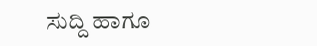ಸುದ್ದಿ ಹಾಗೂ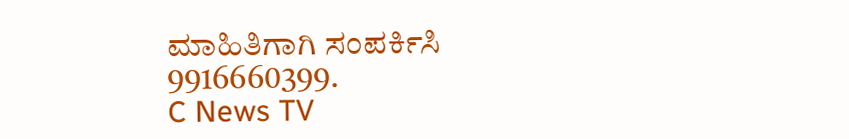ಮಾಹಿತಿಗಾಗಿ ಸಂಪರ್ಕಿಸಿ 9916660399.
C News TV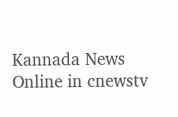Kannada News Online in cnewstv